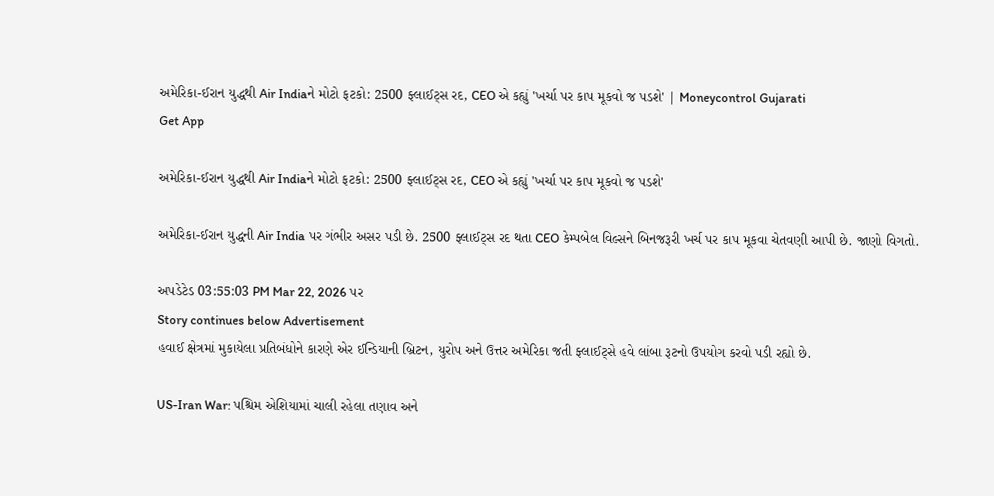અમેરિકા-ઈરાન યુદ્ધથી Air Indiaને મોટો ફટકો: 2500 ફ્લાઈટ્સ રદ, CEO એ કહ્યું 'ખર્ચા પર કાપ મૂકવો જ પડશે' | Moneycontrol Gujarati
Get App

અમેરિકા-ઈરાન યુદ્ધથી Air Indiaને મોટો ફટકો: 2500 ફ્લાઈટ્સ રદ, CEO એ કહ્યું 'ખર્ચા પર કાપ મૂકવો જ પડશે'

અમેરિકા-ઈરાન યુદ્ધની Air India પર ગંભીર અસર પડી છે. 2500 ફ્લાઈટ્સ રદ થતા CEO કેમ્પબેલ વિલ્સને બિનજરૂરી ખર્ચ પર કાપ મૂકવા ચેતવણી આપી છે. જાણો વિગતો.

અપડેટેડ 03:55:03 PM Mar 22, 2026 પર
Story continues below Advertisement
હવાઈ ક્ષેત્રમાં મુકાયેલા પ્રતિબંધોને કારણે એર ઈન્ડિયાની બ્રિટન, યુરોપ અને ઉત્તર અમેરિકા જતી ફ્લાઈટ્સે હવે લાંબા રૂટનો ઉપયોગ કરવો પડી રહ્યો છે.

US-Iran War: પશ્ચિમ એશિયામાં ચાલી રહેલા તણાવ અને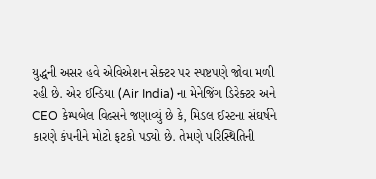યુદ્ધની અસર હવે એવિએશન સેક્ટર પર સ્પષ્ટપણે જોવા મળી રહી છે. એર ઈન્ડિયા (Air India) ના મેનેજિંગ ડિરેક્ટર અને CEO કેમ્પબેલ વિલ્સને જણાવ્યું છે કે, મિડલ ઈસ્ટના સંઘર્ષને કારણે કંપનીને મોટો ફટકો પડ્યો છે. તેમણે પરિસ્થિતિની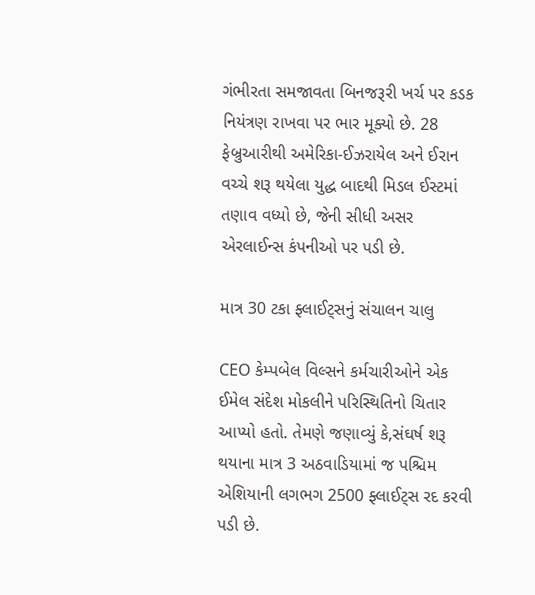ગંભીરતા સમજાવતા બિનજરૂરી ખર્ચ પર કડક નિયંત્રણ રાખવા પર ભાર મૂક્યો છે. 28 ફેબ્રુઆરીથી અમેરિકા-ઈઝરાયેલ અને ઈરાન વચ્ચે શરૂ થયેલા યુદ્ધ બાદથી મિડલ ઈસ્ટમાં તણાવ વધ્યો છે, જેની સીધી અસર એરલાઈન્સ કંપનીઓ પર પડી છે.

માત્ર 30 ટકા ફ્લાઈટ્સનું સંચાલન ચાલુ

CEO કેમ્પબેલ વિલ્સને કર્મચારીઓને એક ઈમેલ સંદેશ મોકલીને પરિસ્થિતિનો ચિતાર આપ્યો હતો. તેમણે જણાવ્યું કે,સંઘર્ષ શરૂ થયાના માત્ર 3 અઠવાડિયામાં જ પશ્ચિમ એશિયાની લગભગ 2500 ફ્લાઈટ્સ રદ કરવી પડી છે.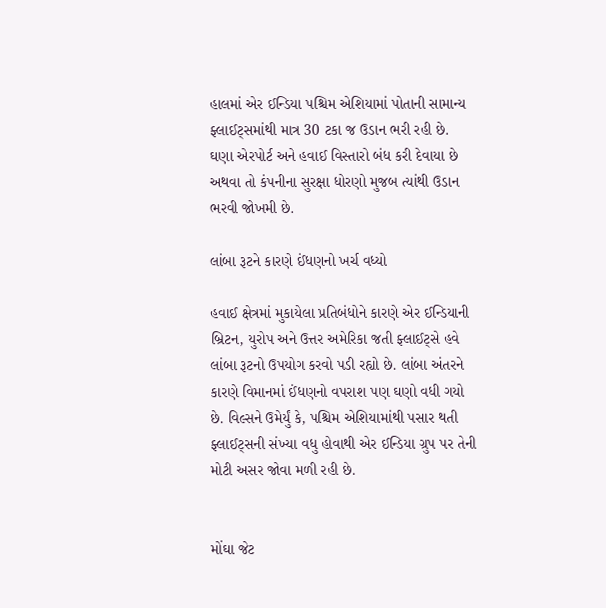હાલમાં એર ઈન્ડિયા પશ્ચિમ એશિયામાં પોતાની સામાન્ય ફ્લાઈટ્સમાંથી માત્ર 30 ટકા જ ઉડાન ભરી રહી છે. ઘણા એરપોર્ટ અને હવાઈ વિસ્તારો બંધ કરી દેવાયા છે અથવા તો કંપનીના સુરક્ષા ધોરણો મુજબ ત્યાંથી ઉડાન ભરવી જોખમી છે.

લાંબા રૂટને કારણે ઈંધણનો ખર્ચ વધ્યો

હવાઈ ક્ષેત્રમાં મુકાયેલા પ્રતિબંધોને કારણે એર ઈન્ડિયાની બ્રિટન, યુરોપ અને ઉત્તર અમેરિકા જતી ફ્લાઈટ્સે હવે લાંબા રૂટનો ઉપયોગ કરવો પડી રહ્યો છે. લાંબા અંતરને કારણે વિમાનમાં ઈંધણનો વપરાશ પણ ઘણો વધી ગયો છે. વિલ્સને ઉમેર્યું કે, પશ્ચિમ એશિયામાંથી પસાર થતી ફ્લાઈટ્સની સંખ્યા વધુ હોવાથી એર ઈન્ડિયા ગ્રુપ પર તેની મોટી અસર જોવા મળી રહી છે.


મોંઘા જેટ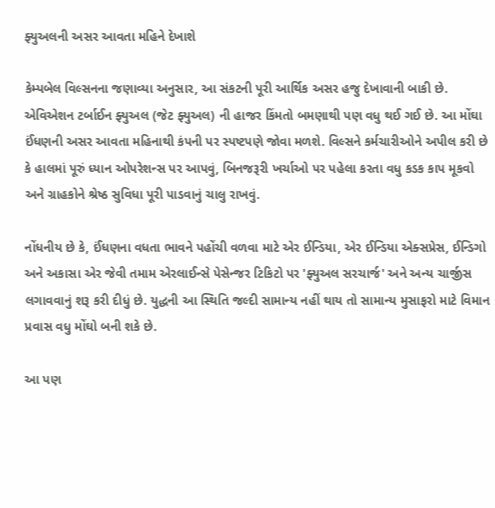ફ્યુઅલની અસર આવતા મહિને દેખાશે

કેમ્પબેલ વિલ્સનના જણાવ્યા અનુસાર, આ સંકટની પૂરી આર્થિક અસર હજુ દેખાવાની બાકી છે. એવિએશન ટર્બાઈન ફ્યુઅલ (જેટ ફ્યુઅલ) ની હાજર કિંમતો બમણાથી પણ વધુ થઈ ગઈ છે. આ મોંઘા ઈંધણની અસર આવતા મહિનાથી કંપની પર સ્પષ્ટપણે જોવા મળશે. વિલ્સને કર્મચારીઓને અપીલ કરી છે કે હાલમાં પૂરું ધ્યાન ઓપરેશન્સ પર આપવું, બિનજરૂરી ખર્ચાઓ પર પહેલા કરતા વધુ કડક કાપ મૂકવો અને ગ્રાહકોને શ્રેષ્ઠ સુવિધા પૂરી પાડવાનું ચાલુ રાખવું.

નોંધનીય છે કે, ઈંધણના વધતા ભાવને પહોંચી વળવા માટે એર ઈન્ડિયા, એર ઈન્ડિયા એક્સપ્રેસ, ઈન્ડિગો અને અકાસા એર જેવી તમામ એરલાઈન્સે પેસેન્જર ટિકિટો પર 'ફ્યુઅલ સરચાર્જ' અને અન્ય ચાર્જીસ લગાવવાનું શરૂ કરી દીધું છે. યુદ્ધની આ સ્થિતિ જલ્દી સામાન્ય નહીં થાય તો સામાન્ય મુસાફરો માટે વિમાન પ્રવાસ વધુ મોંઘો બની શકે છે.

આ પણ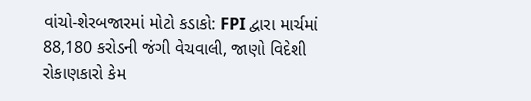વાંચો-શેરબજારમાં મોટો કડાકો: FPI દ્વારા માર્ચમાં 88,180 કરોડની જંગી વેચવાલી, જાણો વિદેશી રોકાણકારો કેમ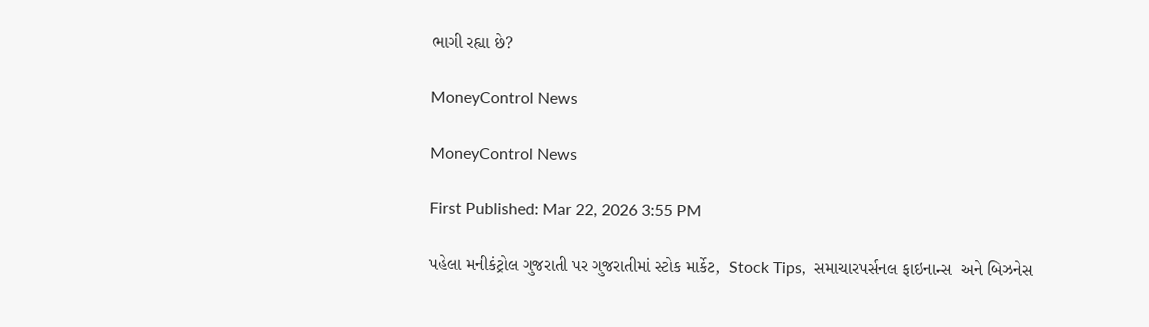ભાગી રહ્યા છે?

MoneyControl News

MoneyControl News

First Published: Mar 22, 2026 3:55 PM

પહેલા મનીકંટ્રોલ ગુજરાતી પર ગુજરાતીમાં સ્ટોક માર્કેટ,  Stock Tips,  સમાચારપર્સનલ ફાઇનાન્સ  અને બિઝનેસ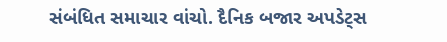સંબંધિત સમાચાર વાંચો. દૈનિક બજાર અપડેટ્સ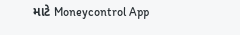માટે Moneycontrol App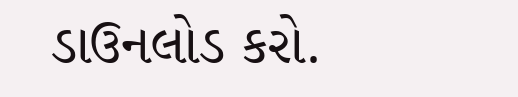ડાઉનલોડ કરો.